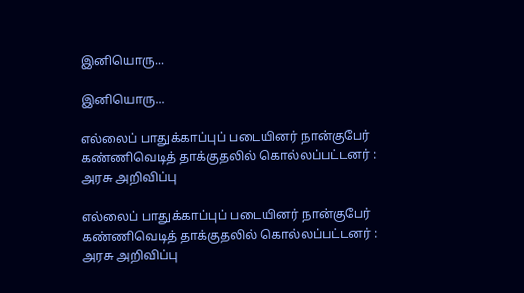இனியொரு...

இனியொரு...

எல்லைப் பாதுக்காப்புப் படையினர் நான்குபேர் கண்ணிவெடித் தாக்குதலில் கொல்லப்பட்டனர் : அரசு அறிவிப்பு

எல்லைப் பாதுக்காப்புப் படையினர் நான்குபேர் கண்ணிவெடித் தாக்குதலில் கொல்லப்பட்டனர் : அரசு அறிவிப்பு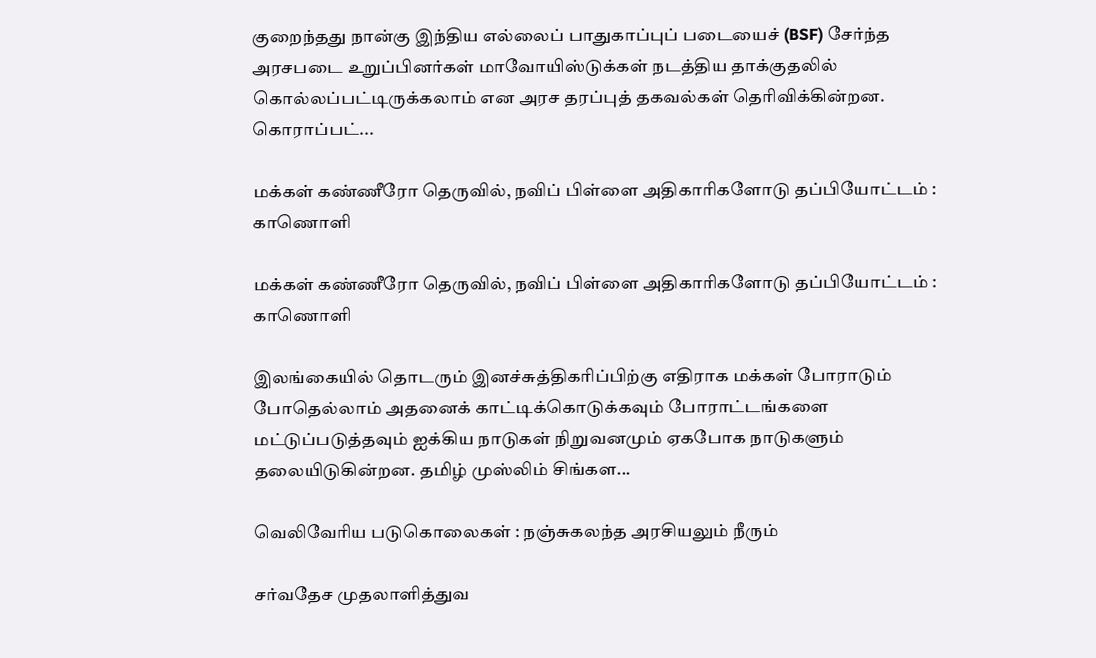குறைந்தது நான்கு இந்திய எல்லைப் பாதுகாப்புப் படையைச் (BSF) சேர்ந்த அரசபடை உறுப்பினர்கள் மாவோயிஸ்டுக்கள் நடத்திய தாக்குதலில் கொல்லப்பட்டிருக்கலாம் என அரச தரப்புத் தகவல்கள் தெரிவிக்கின்றன. கொராப்பட்...

மக்கள் கண்ணீரோ தெருவில், நவிப் பிள்ளை அதிகாரிகளோடு தப்பியோட்டம் : காணொளி

மக்கள் கண்ணீரோ தெருவில், நவிப் பிள்ளை அதிகாரிகளோடு தப்பியோட்டம் : காணொளி

இலங்கையில் தொடரும் இனச்சுத்திகரிப்பிற்கு எதிராக மக்கள் போராடும் போதெல்லாம் அதனைக் காட்டிக்கொடுக்கவும் போராட்டங்களை மட்டுப்படுத்தவும் ஐக்கிய நாடுகள் நிறுவனமும் ஏகபோக நாடுகளும் தலையிடுகின்றன. தமிழ் முஸ்லிம் சிங்கள...

வெலிவேரிய படுகொலைகள் : நஞ்சுகலந்த அரசியலும் நீரும்

சர்வதேச முதலாளித்துவ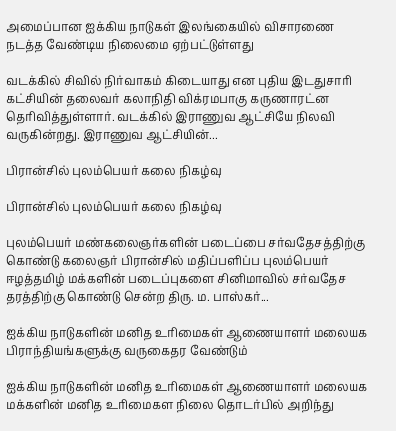அமைப்பான ஐக்கிய நாடுகள் இலங்கையில் விசாரணை நடத்த வேண்டிய நிலைமை ஏற்பட்டுள்ளது

வடக்கில் சிவில் நிர்வாகம் கிடையாது என புதிய இடதுசாரி கட்சியின் தலைவர் கலாநிதி விக்ரமபாகு கருணாரட்ன தெரிவித்துள்ளார். வடக்கில் இராணுவ ஆட்சியே நிலவி வருகின்றது. இராணுவ ஆட்சியின்...

பிரான்சில் புலம்பெயர் கலை நிகழ்வு

பிரான்சில் புலம்பெயர் கலை நிகழ்வு

புலம்பெயர் மண்கலைஞர்களின் படைப்பை சர்வதேசத்திற்கு கொண்டு கலைஞர் பிரான்சில் மதிப்பளிப்ப புலம்பெயர் ஈழத்தமிழ் மக்களின் படைப்புகளை சினிமாவில் சர்வதேச தரத்திற்கு கொண்டு சென்ற திரு. ம. பாஸ்கர்...

ஐக்கிய நாடுகளின் மனித உரிமைகள் ஆணையாளர் மலையக பிராந்தியங்களுக்கு வருகைதர வேண்டும்

ஐக்கிய நாடுகளின் மனித உரிமைகள் ஆணையாளர் மலையக மக்களின் மனித உரிமைகள நிலை தொடர்பில் அறிந்து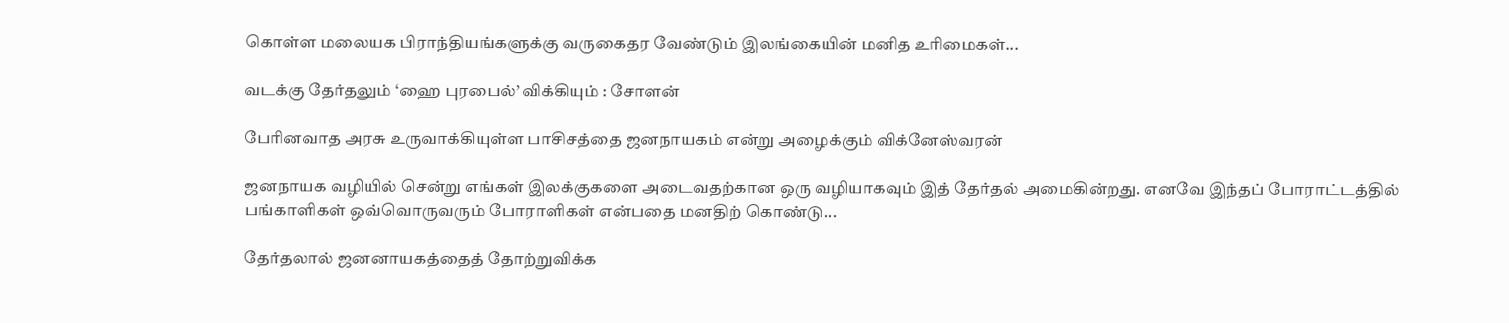கொள்ள மலையக பிராந்தியங்களுக்கு வருகைதர வேண்டும் இலங்கையின் மனித உரிமைகள்...

வடக்கு தேர்தலும் ‘ஹை புரபைல்’ விக்கியும் : சோளன்

பேரினவாத அரசு உருவாக்கியுள்ள பாசிசத்தை ஜனநாயகம் என்று அழைக்கும் விக்னேஸ்வரன்

ஜனநாயக வழியில் சென்று எங்கள் இலக்குகளை அடைவதற்கான ஒரு வழியாகவும் இத் தேர்தல் அமைகின்றது. எனவே இந்தப் போராட்டத்தில் பங்காளிகள் ஒவ்வொருவரும் போராளிகள் என்பதை மனதிற் கொண்டு...

தேர்தலால் ஜனனாயகத்தைத் தோற்றுவிக்க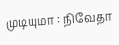முடியுமா : நிவேதா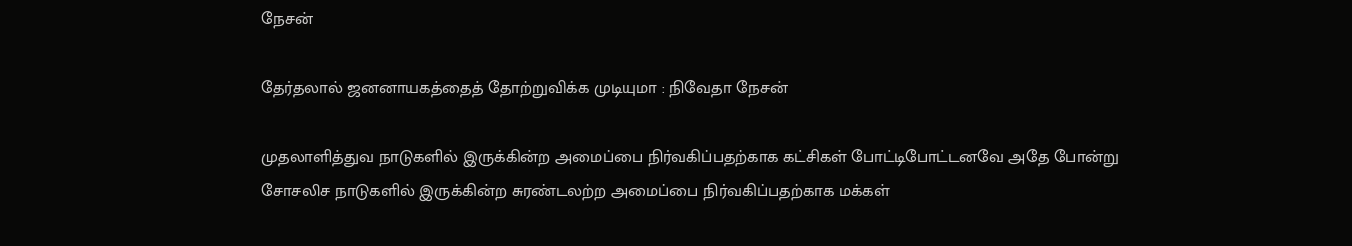நேசன்

தேர்தலால் ஜனனாயகத்தைத் தோற்றுவிக்க முடியுமா : நிவேதா நேசன்

முதலாளித்துவ நாடுகளில் இருக்கின்ற அமைப்பை நிர்வகிப்பதற்காக கட்சிகள் போட்டிபோட்டனவே அதே போன்று சோசலிச நாடுகளில் இருக்கின்ற சுரண்டலற்ற அமைப்பை நிர்வகிப்பதற்காக மக்கள்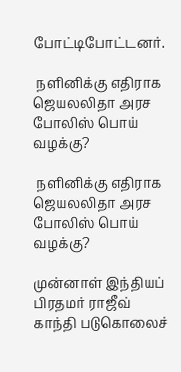போட்டிபோட்டனர்.

 நளினிக்கு எதிராக ஜெயலலிதா அரச போலிஸ் பொய் வழக்கு?

 நளினிக்கு எதிராக ஜெயலலிதா அரச போலிஸ் பொய் வழக்கு?

முன்னாள் இந்தியப் பிரதமர் ராஜீவ் காந்தி படுகொலைச்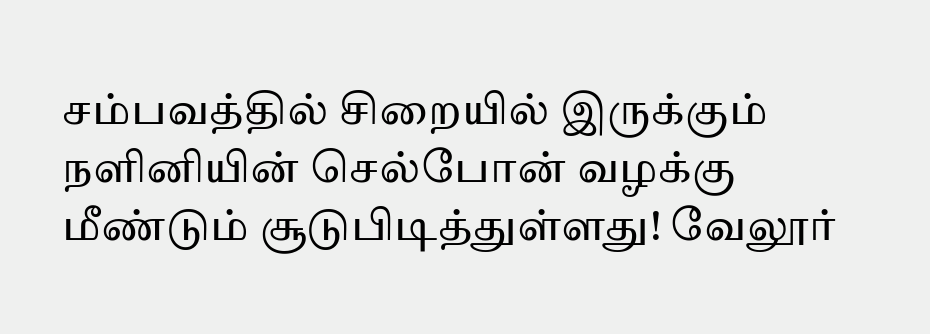சம்பவத்தில் சிறையில் இருக்கும் நளினியின் செல்போன் வழக்கு மீண்டும் சூடுபிடித்துள்ளது! வேலூர்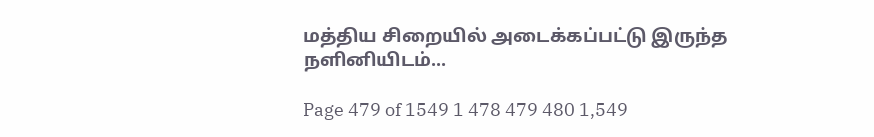மத்திய சிறையில் அடைக்கப்பட்டு இருந்த நளினியிடம்...

Page 479 of 1549 1 478 479 480 1,549